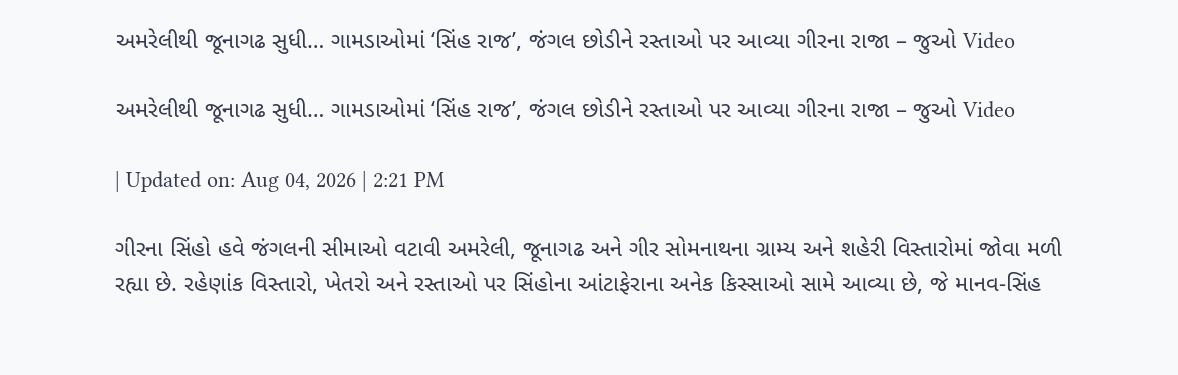અમરેલીથી જૂનાગઢ સુધી… ગામડાઓમાં ‘સિંહ રાજ’, જંગલ છોડીને રસ્તાઓ પર આવ્યા ગીરના રાજા – જુઓ Video

અમરેલીથી જૂનાગઢ સુધી… ગામડાઓમાં ‘સિંહ રાજ’, જંગલ છોડીને રસ્તાઓ પર આવ્યા ગીરના રાજા – જુઓ Video

| Updated on: Aug 04, 2026 | 2:21 PM

ગીરના સિંહો હવે જંગલની સીમાઓ વટાવી અમરેલી, જૂનાગઢ અને ગીર સોમનાથના ગ્રામ્ય અને શહેરી વિસ્તારોમાં જોવા મળી રહ્યા છે. રહેણાંક વિસ્તારો, ખેતરો અને રસ્તાઓ પર સિંહોના આંટાફેરાના અનેક કિસ્સાઓ સામે આવ્યા છે, જે માનવ-સિંહ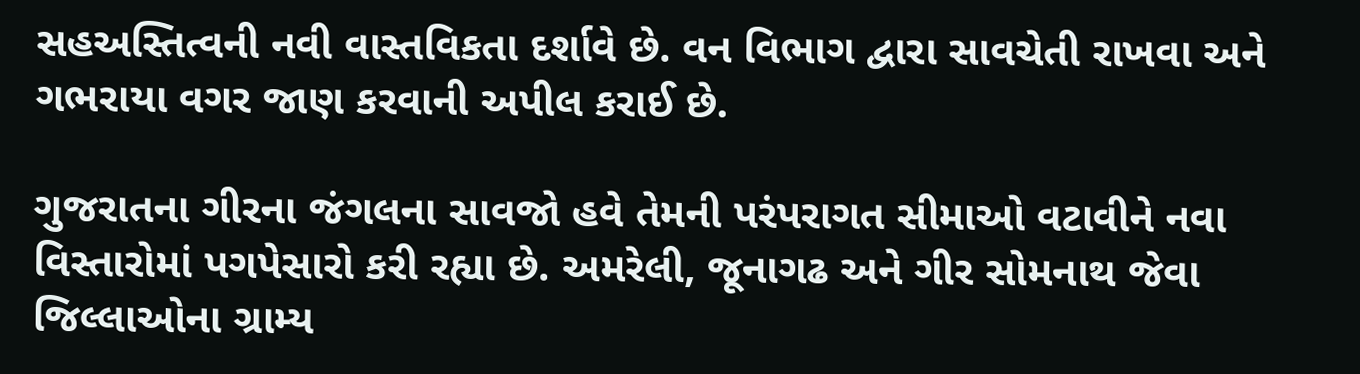સહઅસ્તિત્વની નવી વાસ્તવિકતા દર્શાવે છે. વન વિભાગ દ્વારા સાવચેતી રાખવા અને ગભરાયા વગર જાણ કરવાની અપીલ કરાઈ છે.

ગુજરાતના ગીરના જંગલના સાવજો હવે તેમની પરંપરાગત સીમાઓ વટાવીને નવા વિસ્તારોમાં પગપેસારો કરી રહ્યા છે. અમરેલી, જૂનાગઢ અને ગીર સોમનાથ જેવા જિલ્લાઓના ગ્રામ્ય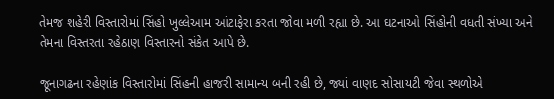તેમજ શહેરી વિસ્તારોમાં સિંહો ખુલ્લેઆમ આંટાફેરા કરતા જોવા મળી રહ્યા છે. આ ઘટનાઓ સિંહોની વધતી સંખ્યા અને તેમના વિસ્તરતા રહેઠાણ વિસ્તારનો સંકેત આપે છે.

જૂનાગઢના રહેણાંક વિસ્તારોમાં સિંહની હાજરી સામાન્ય બની રહી છે, જ્યાં વાણદ સોસાયટી જેવા સ્થળોએ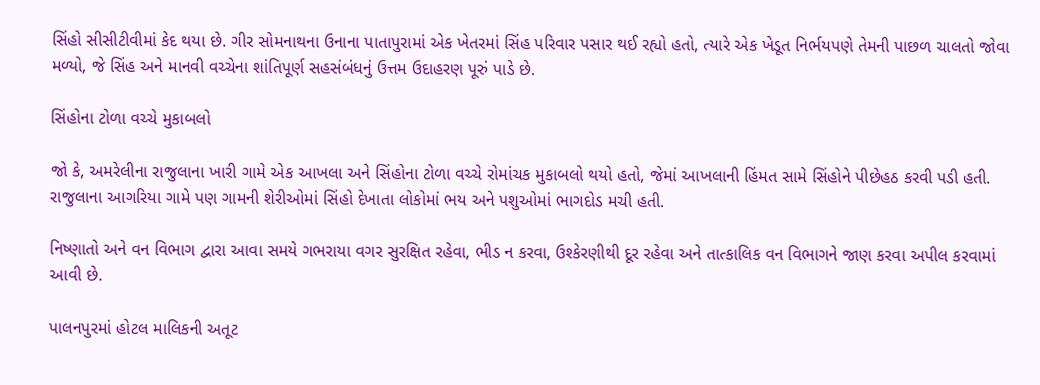સિંહો સીસીટીવીમાં કેદ થયા છે. ગીર સોમનાથના ઉનાના પાતાપુરામાં એક ખેતરમાં સિંહ પરિવાર પસાર થઈ રહ્યો હતો, ત્યારે એક ખેડૂત નિર્ભયપણે તેમની પાછળ ચાલતો જોવા મળ્યો, જે સિંહ અને માનવી વચ્ચેના શાંતિપૂર્ણ સહસંબંધનું ઉત્તમ ઉદાહરણ પૂરું પાડે છે.

સિંહોના ટોળા વચ્ચે મુકાબલો

જો કે, અમરેલીના રાજુલાના ખારી ગામે એક આખલા અને સિંહોના ટોળા વચ્ચે રોમાંચક મુકાબલો થયો હતો, જેમાં આખલાની હિંમત સામે સિંહોને પીછેહઠ કરવી પડી હતી. રાજુલાના આગરિયા ગામે પણ ગામની શેરીઓમાં સિંહો દેખાતા લોકોમાં ભય અને પશુઓમાં ભાગદોડ મચી હતી.

નિષ્ણાતો અને વન વિભાગ દ્વારા આવા સમયે ગભરાયા વગર સુરક્ષિત રહેવા, ભીડ ન કરવા, ઉશ્કેરણીથી દૂર રહેવા અને તાત્કાલિક વન વિભાગને જાણ કરવા અપીલ કરવામાં આવી છે.

પાલનપુરમાં હોટલ માલિકની અતૂટ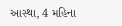આસ્થા, 4 મહિના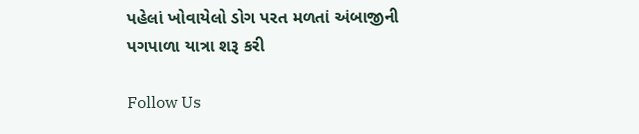પહેલાં ખોવાયેલો ડોગ પરત મળતાં અંબાજીની પગપાળા યાત્રા શરૂ કરી

Follow Us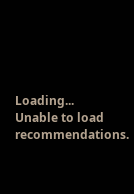Loading...
Unable to load recommendations.